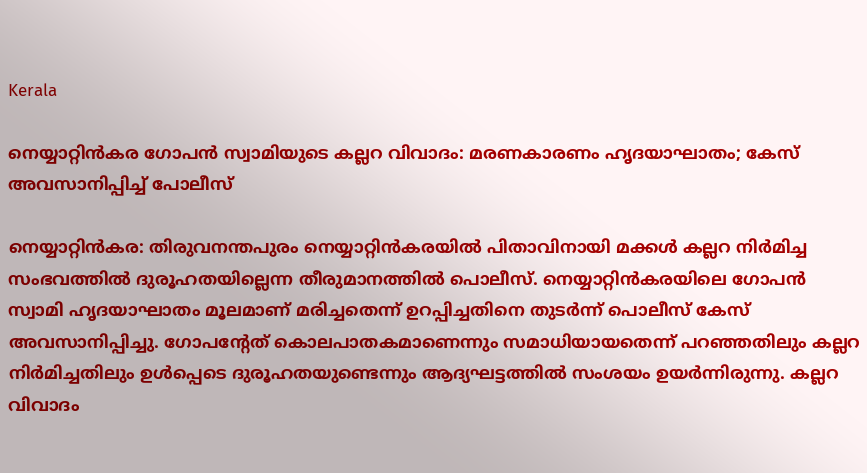Kerala

നെയ്യാറ്റിൻകര ഗോപൻ സ്വാമിയുടെ കല്ലറ വിവാദം: മരണകാരണം ഹൃദയാഘാതം; കേസ് അവസാനിപ്പിച്ച് പോലീസ്

നെയ്യാറ്റിന്‍കര: തിരുവനന്തപുരം നെയ്യാറ്റിന്‍കരയില്‍ പിതാവിനായി മക്കള്‍ കല്ലറ നിര്‍മിച്ച സംഭവത്തില്‍ ദുരൂഹതയില്ലെന്ന തീരുമാനത്തില്‍ പൊലീസ്. നെയ്യാറ്റിന്‍കരയിലെ ഗോപന്‍ സ്വാമി ഹൃദയാഘാതം മൂലമാണ് മരിച്ചതെന്ന് ഉറപ്പിച്ചതിനെ തുടര്‍ന്ന് പൊലീസ് കേസ് അവസാനിപ്പിച്ചു. ഗോപന്റേത് കൊലപാതകമാണെന്നും സമാധിയായതെന്ന് പറഞ്ഞതിലും കല്ലറ നിര്‍മിച്ചതിലും ഉള്‍പ്പെടെ ദുരൂഹതയുണ്ടെന്നും ആദ്യഘട്ടത്തില്‍ സംശയം ഉയര്‍ന്നിരുന്നു. കല്ലറ വിവാദം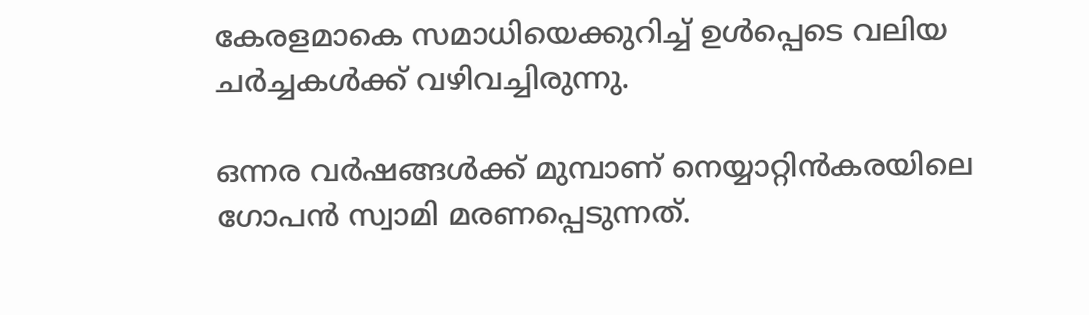കേരളമാകെ സമാധിയെക്കുറിച്ച് ഉള്‍പ്പെടെ വലിയ ചര്‍ച്ചകള്‍ക്ക് വഴിവച്ചിരുന്നു.

ഒന്നര വര്‍ഷങ്ങള്‍ക്ക് മുമ്പാണ് നെയ്യാറ്റിന്‍കരയിലെ ഗോപന്‍ സ്വാമി മരണപ്പെടുന്നത്.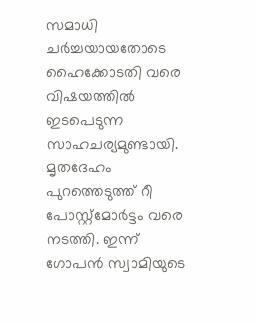സമാധി ചര്‍ച്ചയായതോടെ ഹൈക്കോടതി വരെ വിഷയത്തില്‍ ഇടപെടുന്ന സാഹചര്യമുണ്ടായി. മൃതദേഹം പുറത്തെടുത്ത് റീ പോസ്റ്റ്‌മോര്‍ട്ടം വരെ നടത്തി. ഇന്ന് ഗോപന്‍ സ്വാമിയുടെ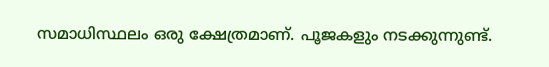സമാധിസ്ഥലം ഒരു ക്ഷേത്രമാണ്. പൂജകളും നടക്കുന്നുണ്ട്.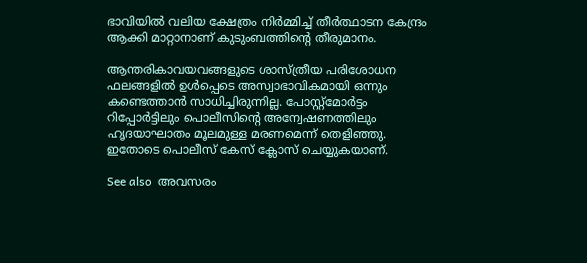ഭാവിയില്‍ വലിയ ക്ഷേത്രം നിര്‍മ്മിച്ച് തീര്‍ത്ഥാടന കേന്ദ്രം ആക്കി മാറ്റാനാണ് കുടുംബത്തിന്റെ തീരുമാനം.

ആന്തരികാവയവങ്ങളുടെ ശാസ്ത്രീയ പരിശോധന ഫലങ്ങളില്‍ ഉള്‍പ്പെടെ അസ്വാഭാവികമായി ഒന്നും കണ്ടെത്താന്‍ സാധിച്ചിരുന്നില്ല. പോസ്റ്റ്‌മോര്‍ട്ടം റിപ്പോര്‍ട്ടിലും പൊലീസിന്റെ അന്വേഷണത്തിലും ഹൃദയാഘാതം മൂലമുള്ള മരണമെന്ന് തെളിഞ്ഞു. ഇതോടെ പൊലീസ് കേസ് ക്ലോസ് ചെയ്യുകയാണ്.

See also  അവസരം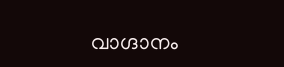വാഗ്ദാനം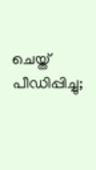ചെയ്ത് പീഡിപ്പിച്ചു;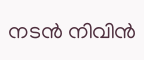നടൻ നിവിൻ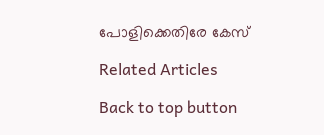പോളിക്കെതിരേ കേസ്

Related Articles

Back to top button